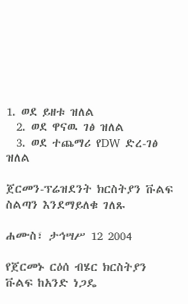1. ወደ ይዘቱ ዝለል
  2. ወደ ዋናዉ ገፅ ዝለል
  3. ወደ ተጨማሪ የDW ድረ-ገፅ ዝለል

ጀርመን-ፕሬዝደንት ክርስትያን ቩልፍ ስልጣን እንደማይለቁ ገለጹ

ሐሙስ፣ ታኅሣሥ 12 2004

የጀርመኑ ርዕሰ ብሄር ክርስትያን ቩልፍ ከአንድ ነጋዴ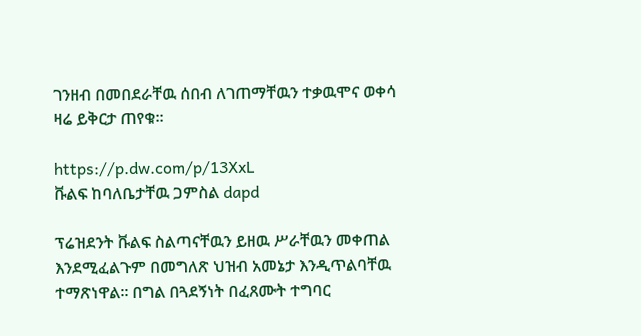ገንዘብ በመበደራቸዉ ሰበብ ለገጠማቸዉን ተቃዉሞና ወቀሳ ዛሬ ይቅርታ ጠየቁ።

https://p.dw.com/p/13XxL
ቩልፍ ከባለቤታቸዉ ጋምስል dapd

ፕሬዝደንት ቩልፍ ስልጣናቸዉን ይዘዉ ሥራቸዉን መቀጠል እንደሚፈልጉም በመግለጽ ህዝብ አመኔታ እንዲጥልባቸዉ ተማጽነዋል። በግል በጓደኝነት በፈጸሙት ተግባር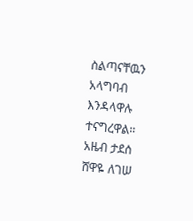ስልጣናቸዉን አላግባብ እንዳላዋሉ ተናግረዋል።
አዜብ ታደሰ
ሸዋዬ ለገሠ